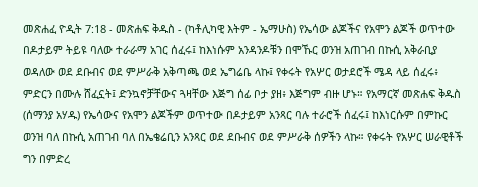መጽሐፈ ዮዲት 7:18 - መጽሐፍ ቅዱስ - (ካቶሊካዊ እትም - ኤማሁስ) የኤሳው ልጆችና የአሞን ልጆች ወጥተው በዶታይም ትይዩ ባለው ተራራማ አገር ሰፈሩ፤ ከእነሱም አንዳንዶቹን በሞኹር ወንዝ አጠገብ በኩሲ አቅራቢያ ወዳለው ወደ ደቡብና ወደ ምሥራቅ አቅጣጫ ወደ ኤግሬቤ ላኩ፤ የቀሩት የአሦር ወታደሮች ሜዳ ላይ ሰፈሩ፥ ምድርን በሙሉ ሸፈኗት፤ ድንኳኖቻቸውና ጓዛቸው እጅግ ሰፊ ቦታ ያዘ፥ እጅግም ብዙ ሆኑ። የአማርኛ መጽሐፍ ቅዱስ (ሰማንያ አሃዱ) የኤሳውና የአሞን ልጆችም ወጥተው በዶታይም አንጻር ባሉ ተራሮች ሰፈሩ፤ ከእነርሱም በምኩር ወንዝ ባለ በኩሲ አጠገብ ባለ በኤቄሬቢን አንጻር ወደ ደቡብና ወደ ምሥራቅ ሰዎችን ላኩ። የቀሩት የአሦር ሠራዊቶች ግን በምድረ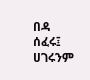በዳ ሰፈሩ፤ ሀገሩንም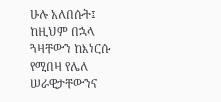ሁሉ አለበሱት፤ ከዚህም በኋላ ጓዛቸውን ከእነርሱ የሚበዛ የሌለ ሠራዊታቸውንና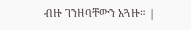ብዙ ገንዘባቸውን አጓዙ። |